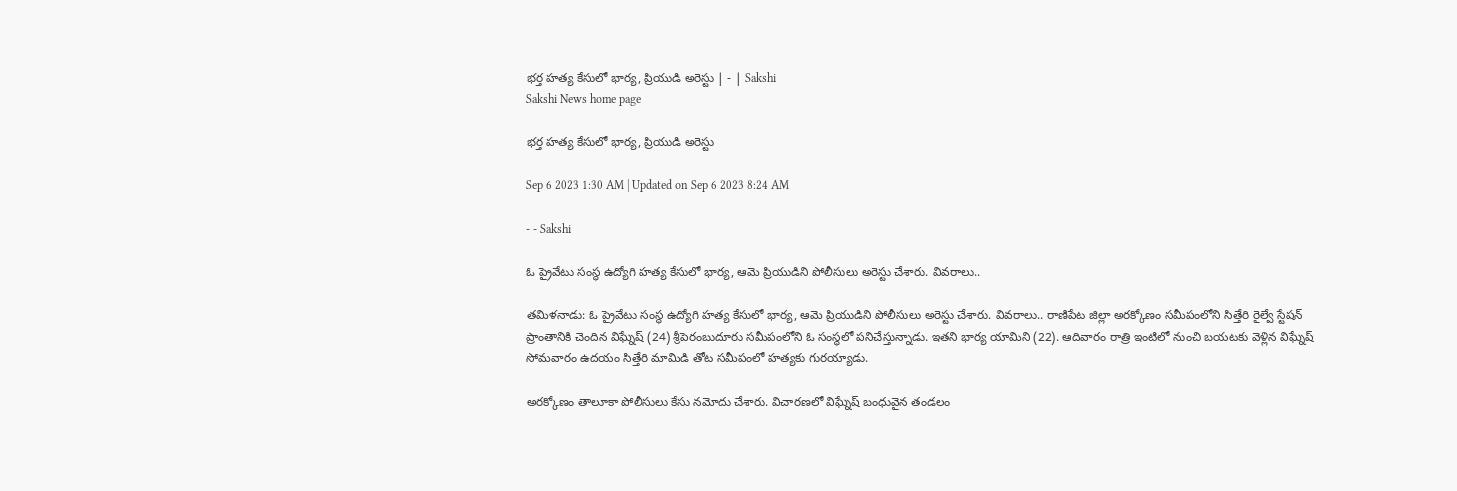భర్త హత్య కేసులో భార్య, ప్రియుడి అరెస్టు | - | Sakshi
Sakshi News home page

భర్త హత్య కేసులో భార్య, ప్రియుడి అరెస్టు

Sep 6 2023 1:30 AM | Updated on Sep 6 2023 8:24 AM

- - Sakshi

ఓ ప్రైవేటు సంస్థ ఉద్యోగి హత్య కేసులో భార్య, ఆమె ప్రియుడిని పోలీసులు అరెస్టు చేశారు. వివరాలు..

తమిళనాడు: ఓ ప్రైవేటు సంస్థ ఉద్యోగి హత్య కేసులో భార్య, ఆమె ప్రియుడిని పోలీసులు అరెస్టు చేశారు. వివరాలు.. రాణిపేట జిల్లా అరక్కోణం సమీపంలోని సిత్తేరి రైల్వే స్టేషన్‌ ప్రాంతానికి చెందిన విఘ్నేష్‌ (24) శ్రీపెరంబుదూరు సమీపంలోని ఓ సంస్థలో పనిచేస్తున్నాడు. ఇతని భార్య యామిని (22). ఆదివారం రాత్రి ఇంటిలో నుంచి బయటకు వెళ్లిన విఘ్నేష్‌ సోమవారం ఉదయం సిత్తేరి మామిడి తోట సమీపంలో హత్యకు గురయ్యాడు.

అరక్కోణం తాలూకా పోలీసులు కేసు నమోదు చేశారు. విచారణలో విఘ్నేష్‌ బంధువైన తండలం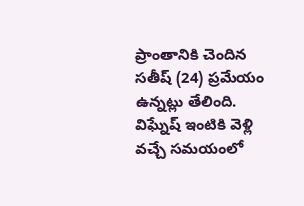ప్రాంతానికి చెందిన సతీష్‌ (24) ప్రమేయం ఉన్నట్లు తేలింది. విఘ్నేష్‌ ఇంటికి వెళ్లి వచ్చే సమయంలో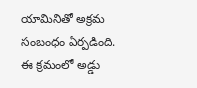యామినితో అక్రమ సంబంధం ఏర్పడింది. ఈ క్రమంలో అడ్డు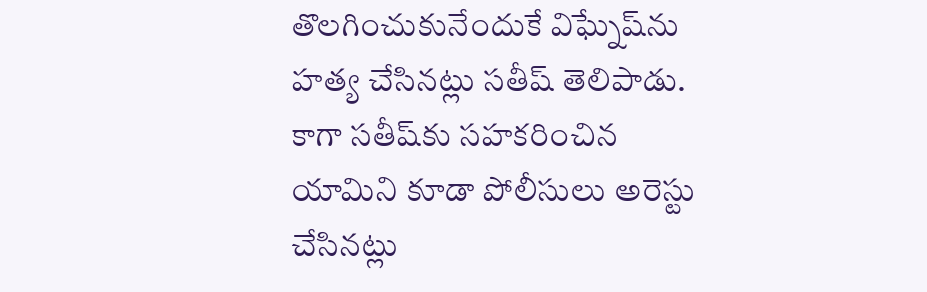తొలగించుకునేందుకే విఘ్నేష్‌ను హత్య చేసినట్లు సతీష్‌ తెలిపాడు. కాగా సతీష్‌కు సహకరించిన యామిని కూడా పోలీసులు అరెస్టు చేసినట్లు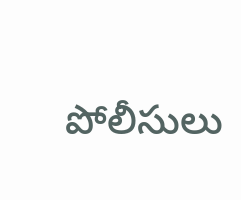పోలీసులు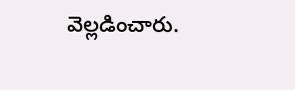వెల్లడించారు.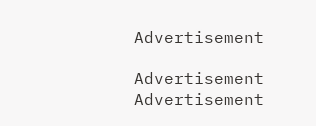Advertisement

Advertisement
Advertisement